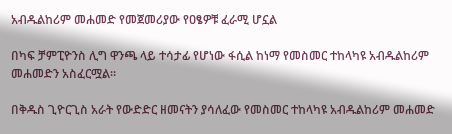አብዱልከሪም መሐመድ የመጀመሪያው የዐፄዎቹ ፈራሚ ሆኗል

በካፍ ቻምፒዮንስ ሊግ ዋንጫ ላይ ተሳታፊ የሆነው ፋሲል ከነማ የመስመር ተከላካዩ አብዱልከሪም መሐመድን አስፈርሟል፡፡

በቅዱስ ጊዮርጊስ አራት የውድድር ዘመናትን ያሳለፈው የመስመር ተከላካዩ አብዱልከሪም መሐመድ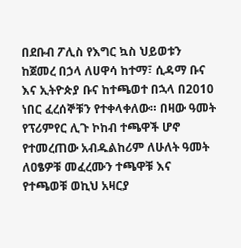በደቡብ ፖሊስ የእግር ኳስ ህይወቱን ከጀመረ በኃላ ለሀዋሳ ከተማ፣ ሲዳማ ቡና እና ኢትዮጵያ ቡና ከተጫወተ በኋላ በ2010 ነበር ፈረሰኞቹን የተቀላቀለው። በዛው ዓመት የፕሪምየር ሊጉ ኮከብ ተጫዋች ሆኖ የተመረጠው አብዱልከሪም ለሁለት ዓመት ለዐፄዎቹ መፈረሙን ተጫዋቹ እና የተጫወቹ ወኪህ አዛርያ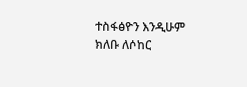ተስፋፅዮን እንዲሁም ክለቡ ለሶከር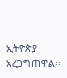ኢትዮጵያ አረጋግጠዋል፡፡